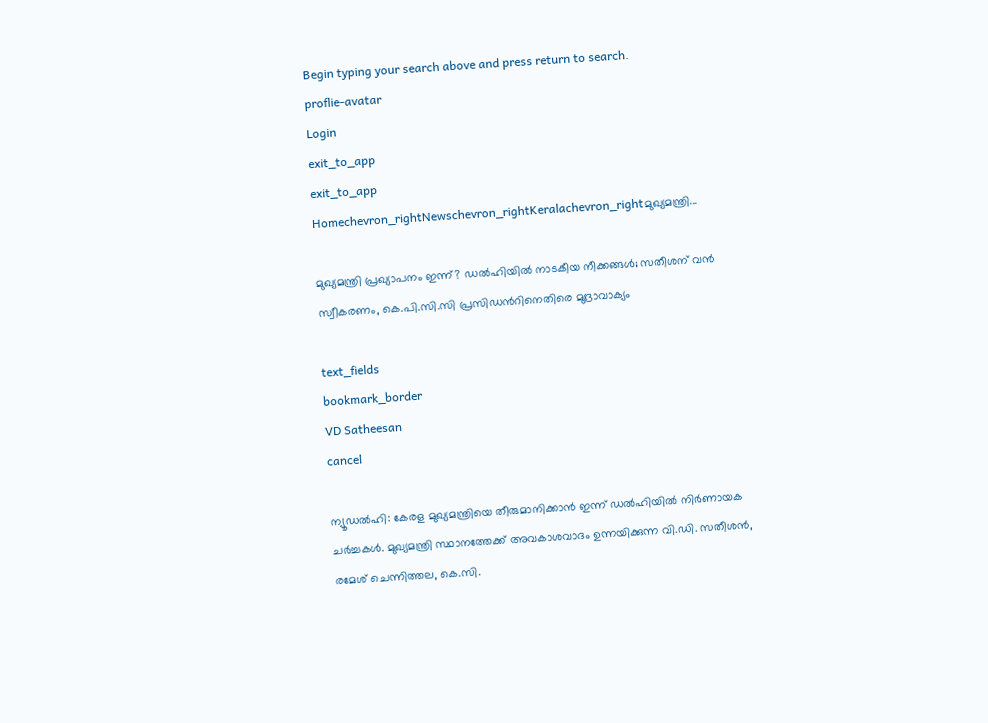Begin typing your search above and press return to search.
proflie-avatar
Login
exit_to_app
exit_to_app
Homechevron_rightNewschevron_rightKeralachevron_rightമുഖ്യമന്ത്രി...

മുഖ്യമന്ത്രി പ്രഖ്യാപനം ഇന്ന്? ഡൽഹിയിൽ നാടകീയ നീക്കങ്ങൾ; സതീശന് വൻ സ്വീകരണം, കെ.പി.സി.സി പ്രസിഡന്‍റിനെതിരെ മുദ്രാവാക്യം

text_fields
bookmark_border
VD Satheesan
cancel

ന്യൂഡൽഹി: കേരള മുഖ്യമന്ത്രിയെ തീരുമാനിക്കാൻ ഇന്ന് ഡൽഹിയിൽ നിർണായക ചർച്ചകൾ. മുഖ്യമന്ത്രി സ്ഥാനത്തേക്ക് അവകാശവാദം ഉന്നയിക്കുന്ന വി.ഡി. സതീശൻ, രമേശ് ചെന്നിത്തല, കെ.സി.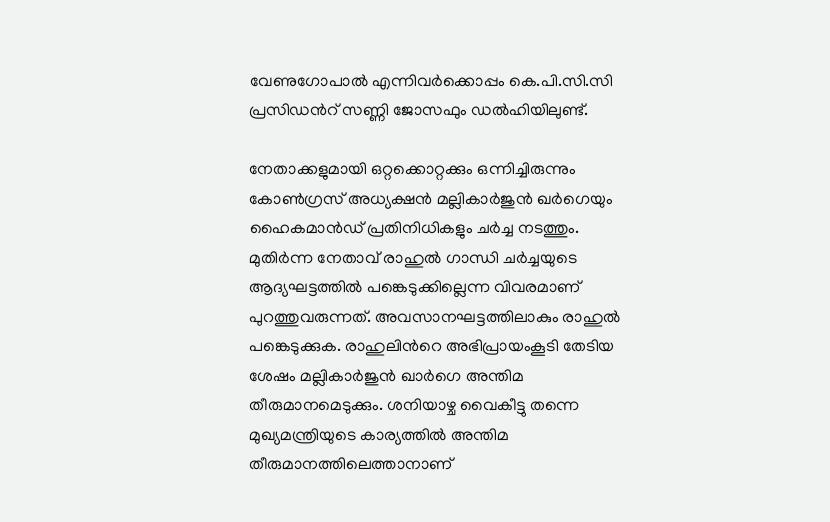വേണുഗോപാൽ എന്നിവർക്കൊപ്പം കെ.പി.സി.സി പ്രസിഡന്‍റ് സണ്ണി ജോസഫും ഡൽഹിയിലുണ്ട്.

നേതാക്കളുമായി ഒറ്റക്കൊറ്റക്കും ഒന്നിച്ചിരുന്നും കോണ്‍ഗ്രസ് അധ്യക്ഷന്‍ മല്ലികാര്‍ജുന്‍ ഖര്‍ഗെയും ഹൈകമാൻഡ് പ്രതിനിധികളും ചർച്ച നടത്തും. മുതിർന്ന നേതാവ് രാഹുൽ ഗാന്ധി ചർച്ചയുടെ ആദ്യഘട്ടത്തിൽ പങ്കെടുക്കില്ലെന്ന വിവരമാണ് പുറത്തുവരുന്നത്. അവസാനഘട്ടത്തിലാകും രാഹുൽ പങ്കെടുക്കുക. രാഹുലിന്‍റെ അഭിപ്രായംകൂടി തേടിയ ശേഷം മല്ലികാർജുൻ ഖാർഗെ അന്തിമ തീരുമാനമെടുക്കും. ശനിയാഴ്ച വൈകീട്ടു തന്നെ മുഖ്യമന്ത്രിയുടെ കാര്യത്തിൽ അന്തിമ തീരുമാനത്തിലെത്താനാണ്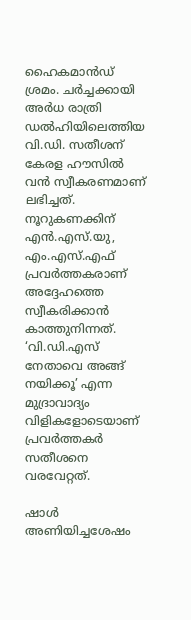ഹൈകമാൻഡ് ശ്രമം. ചർച്ചക്കായി അർധ രാത്രി ഡൽഹിയിലെത്തിയ വി.ഡി. സതീശന് കേരള ഹൗസിൽ വൻ സ്വീകരണമാണ് ലഭിച്ചത്. നൂറുകണക്കിന് എൻ.എസ്.യു, എം.എസ്.എഫ് പ്രവർത്തകരാണ് അദ്ദേഹത്തെ സ്വീകരിക്കാൻ കാത്തുനിന്നത്. ‘വി.ഡി.എസ് നേതാവെ അങ്ങ് നയിക്കൂ’ എന്ന മുദ്രാവാദ്യം വിളികളോടെയാണ് പ്രവർത്തകർ സതീശനെ വരവേറ്റത്.

ഷാൾ അണിയിച്ചശേഷം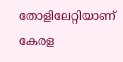തോളിലേറ്റിയാണ് കേരള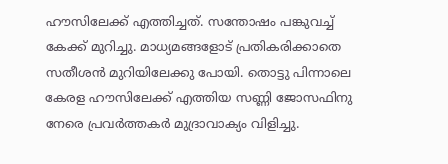ഹൗസിലേക്ക് എത്തിച്ചത്. സന്തോഷം പങ്കുവച്ച് കേക്ക് മുറിച്ചു. മാധ്യമങ്ങളോട് പ്രതികരിക്കാതെ സതീശൻ മുറിയിലേക്കു പോയി. തൊട്ടു പിന്നാലെ കേരള ഹൗസിലേക്ക് എത്തിയ സണ്ണി ജോസഫിനു നേരെ പ്രവർത്തകർ മുദ്രാവാക്യം വിളിച്ചു.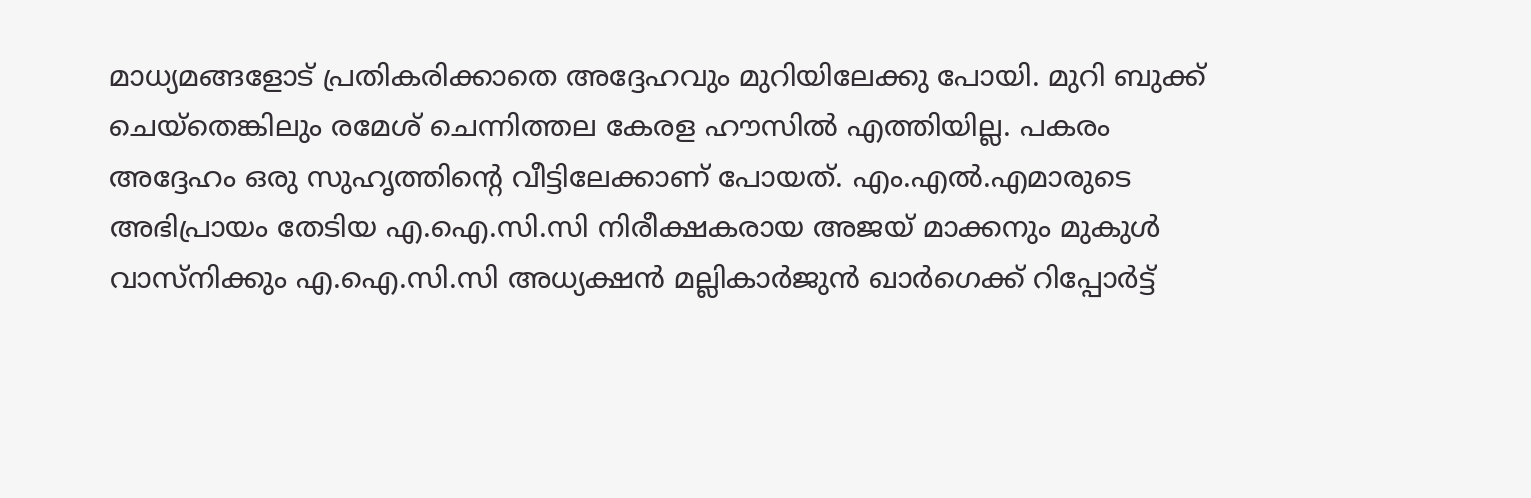മാധ്യമങ്ങളോട് പ്രതികരിക്കാതെ അദ്ദേഹവും മുറിയിലേക്കു പോയി. മുറി ബുക്ക് ചെയ്തെങ്കിലും രമേശ് ചെന്നിത്തല കേരള ഹൗസിൽ എത്തിയില്ല. പകരം അദ്ദേഹം ഒരു സുഹൃത്തിന്‍റെ വീട്ടിലേക്കാണ് പോയത്. എം.എൽ.എമാരുടെ അഭിപ്രായം തേടിയ എ.ഐ.സി.സി നിരീക്ഷകരായ അജയ് മാക്കനും മുകുൾ വാസ്നിക്കും എ.ഐ.സി.സി അധ്യക്ഷൻ മല്ലികാർജുൻ ഖാർഗെക്ക് റിപ്പോർട്ട്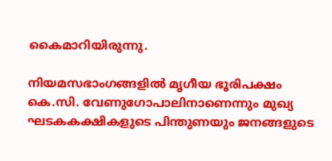കൈമാറിയിരുന്നു.

നിയമസഭാംഗങ്ങളിൽ മൃഗീയ ഭൂരിപക്ഷം കെ.സി. വേണുഗോപാലിനാണെന്നും മുഖ്യ ഘടകകക്ഷികളുടെ പിന്തുണയും ജനങ്ങളുടെ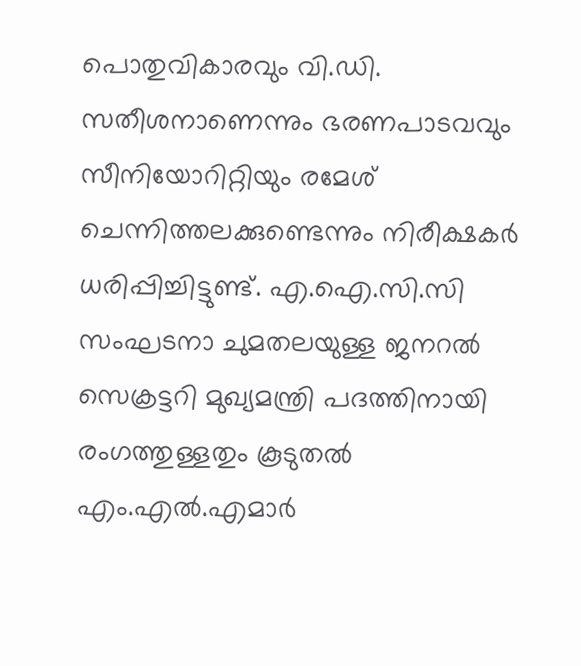പൊതുവികാരവും വി.ഡി. സതീശനാണെന്നും ഭരണപാടവവും സീനിയോറിറ്റിയും രമേശ് ചെന്നിത്തലക്കുണ്ടെന്നും നിരീക്ഷകർ ധരിപ്പിച്ചിട്ടുണ്ട്. എ.ഐ.സി.സി സംഘടനാ ചുമതലയുള്ള ജനറൽ സെക്രട്ടറി മുഖ്യമന്ത്രി പദത്തിനായി രംഗത്തുള്ളതും കൂടുതൽ എം.എൽ.എമാർ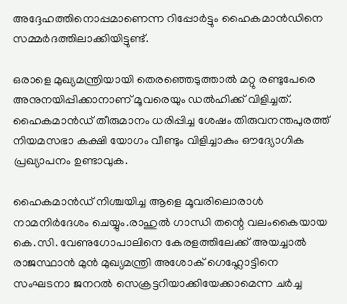അദ്ദേഹത്തിനൊപ്പമാണെന്ന റിപ്പോർട്ടും ഹൈകമാൻഡിനെ സമ്മർദത്തിലാക്കിയിട്ടുണ്ട്.

ഒരാളെ മുഖ്യമന്ത്രിയായി തെരഞ്ഞെടുത്താൽ മറ്റു രണ്ടുപേരെ അനുനയിപ്പിക്കാനാണ് മൂവരെയും ഡൽഹിക്ക് വിളിച്ചത്. ഹൈകമാൻഡ് തീരുമാനം ധരിപ്പിച്ച ശേഷം തിരുവനന്തപുരത്ത് നിയമസഭാ കക്ഷി യോഗം വീണ്ടും വിളിച്ചാകും ഔദ്യോഗിക പ്രഖ്യാപനം ഉണ്ടാവുക.

ഹൈകമാൻഡ് നിശ്ചയിച്ച ആളെ മൂവരിലൊരാൾ നാമനിർദേശം ചെയ്യും.രാഹുൽ ഗാന്ധി തന്റെ വലംകൈയായ കെ.സി. വേണുഗോപാലിനെ കേരളത്തിലേക്ക് അയച്ചാൽ രാജസ്ഥാൻ മുൻ മുഖ്യമന്ത്രി അശോക് ഗെഹ്ലോട്ടിനെ സംഘടനാ ജനറൽ സെക്രട്ടറിയാക്കിയേക്കാമെന്ന ചർച്ച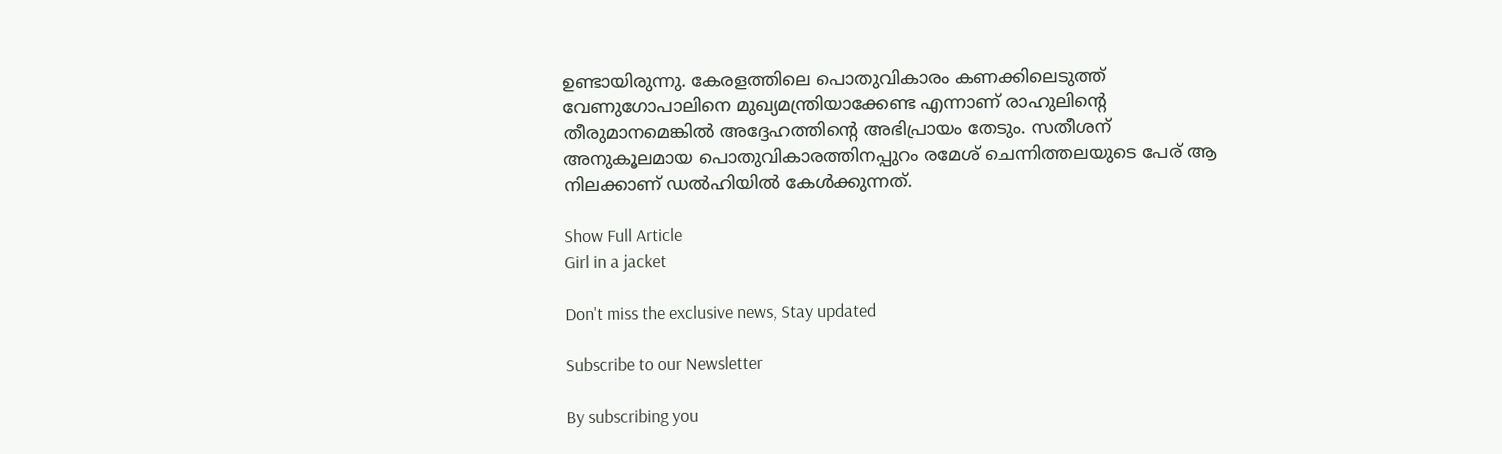ഉണ്ടായിരുന്നു. കേരളത്തിലെ പൊതുവികാരം കണക്കിലെടുത്ത് വേണുഗോപാലിനെ മുഖ്യമന്ത്രിയാക്കേണ്ട എന്നാണ് രാഹുലിന്റെ തീരുമാനമെങ്കിൽ അദ്ദേഹത്തിന്റെ അഭിപ്രായം തേടും. സതീശന് അനുകൂലമായ പൊതുവികാരത്തിനപ്പുറം രമേശ് ചെന്നിത്തലയുടെ പേര് ആ നിലക്കാണ് ഡൽഹിയിൽ കേൾക്കുന്നത്.

Show Full Article
Girl in a jacket

Don't miss the exclusive news, Stay updated

Subscribe to our Newsletter

By subscribing you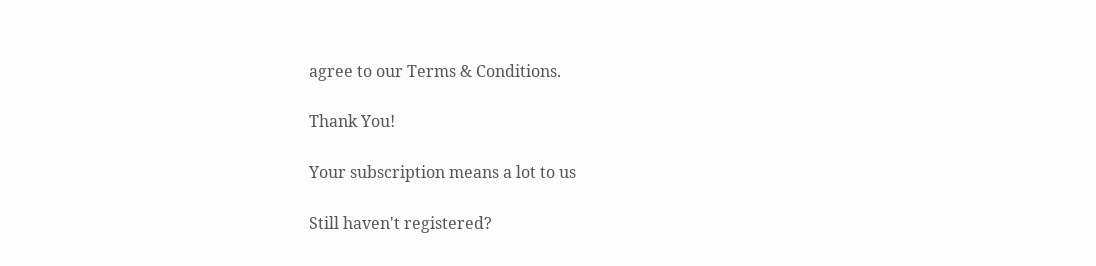agree to our Terms & Conditions.

Thank You!

Your subscription means a lot to us

Still haven't registered?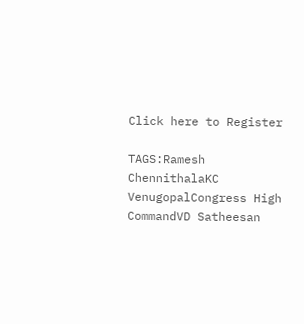Click here to Register

TAGS:Ramesh ChennithalaKC VenugopalCongress High CommandVD Satheesan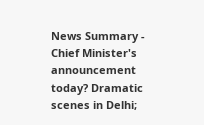News Summary - Chief Minister's announcement today? Dramatic scenes in Delhi;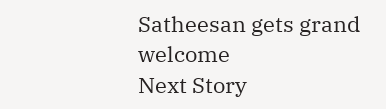Satheesan gets grand welcome
Next Story